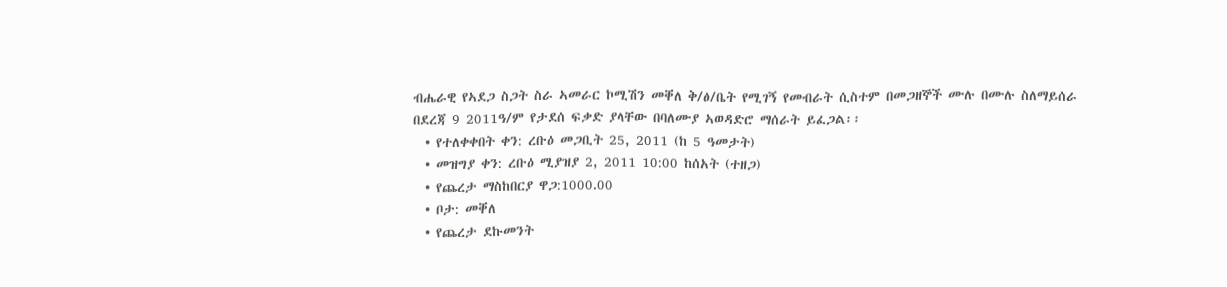ብሔራዊ የኣደጋ ስጋት ስራ ኣመራር ኮሚሽን መቐለ ቅ/ፅ/ቤት የሚገኝ የመብራት ሲስተም በመጋዘኞች ሙሉ በሙሉ ስለማይሰራ በደረጃ 9 2011ዓ/ም የታደሰ ፍቃድ ያላቸው በባለሙያ ኣወዳድሮ ማሰራት ይፈጋል፡፡
  • የተለቀቀበት ቀን: ረቡዕ መጋቢት 25, 2011 (ከ 5 ዓመታት)
  • መዝግያ ቀን: ረቡዕ ሚያዝያ 2, 2011 10:00 ከሰአት (ተዘጋ)
  • የጨረታ ማስከበርያ ዋጋ:1000.00
  • ቦታ: መቐለ
  • የጨረታ ደኩመንት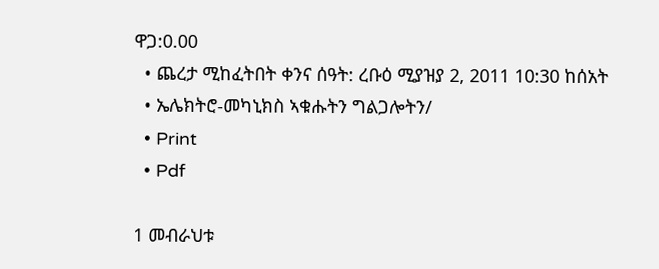ዋጋ:0.00
  • ጨረታ ሚከፈትበት ቀንና ሰዓት: ረቡዕ ሚያዝያ 2, 2011 10:30 ከሰአት
  • ኤሌክትሮ-መካኒክስ ኣቁሑትን ግልጋሎትን/
  • Print
  • Pdf

1 መብራህቱ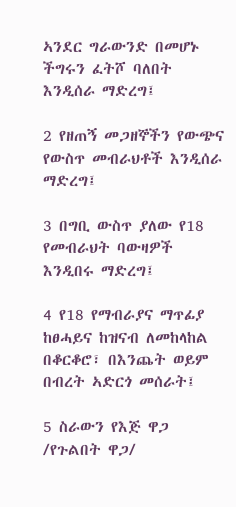ኣንደር ግራውንድ በመሆኑ ችግሩን ፈትሾ ባለበት እንዲሰራ ማድረግ፤

2 የዘጠኝ መጋዘኞችን የውጭና የውስጥ መብራህቶች እንዲሰራ ማድረግ፤

3 በግቢ ውስጥ ያለው የ18 የመብራህት ባውዛዎች እንዲበሩ ማድረግ፤

4 የ18 የማብራያና ማጥፊያ ከፀሓይና ከዝናብ ለመከላከል በቆርቆሮ፣ በእንጨት ወይም በብረት ኣድርጎ መሰራት፤

5 ስራውን የእጅ ዋጋ /የጉልበት ዋጋ/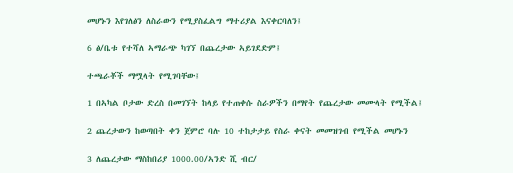መሆኑን እየገለፅን ለስራውን የሚያስፈልግ ማተሪያል እናቀርባለን፤

6 ፅ/ቤቱ የተሻለ ኣማራጭ ካገኘ በጨረታው ኣይገደድም፤

ተጫራቾች ማሟላት የሚገባቸው፤

1 በኣካል ቦታው ድረስ በመገኘት ከላይ የተጠቀሱ ስራዎችን በማየት የጨረታው መሙላት የሚችል፤

2 ጨረታውን ከወጣበት ቀን ጀምሮ ባሉ 10 ተከታታይ የስራ ቀናት መመዝገብ የሚችል መሆኑን

3 ለጨረታው ማስከበሪያ 1000.00/ኣንድ ሺ ብር/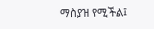ማስያዝ የሚችል፤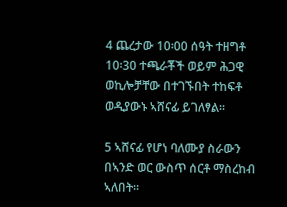4 ጨረታው 10፡00 ሰዓት ተዘግቶ 10፡30 ተጫራቾች ወይም ሕጋዊ ወኪሎቻቸው በተገኙበት ተከፍቶ ወዲያውኑ ኣሸናፊ ይገለፃል፡፡

5 ኣሸናፊ የሆነ ባለሙያ ስራውን በኣንድ ወር ውስጥ ሰርቶ ማስረከብ ኣለበት፡፡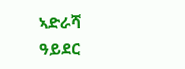ኣድራሻ ዓይደር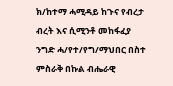ክ/ከተማ ሓሚዳይ ከጉና የብረታ ብረት እና ሲሚንቶ መከፋፈያ ንግድ ሓ/የተ/የግ/ማህበር በስተ ምስራቅ በኩል ብሔራዊ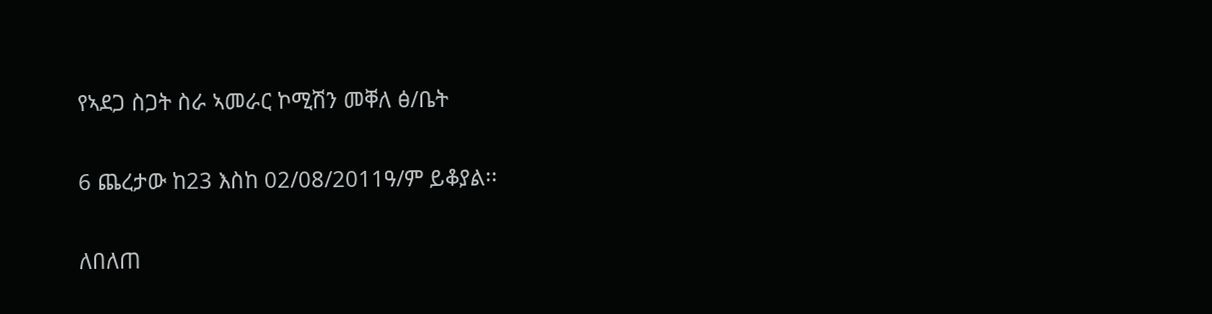የኣደጋ ስጋት ስራ ኣመራር ኮሚሽን መቐለ ፅ/ቤት

6 ጨረታው ከ23 እስከ 02/08/2011ዓ/ም ይቆያል፡፡

ለበለጠ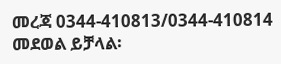መረጃ 0344-410813/0344-410814 መደወል ይቻላል፡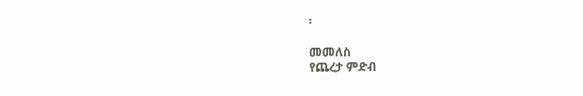፡

መመለስ
የጨረታ ምድብ